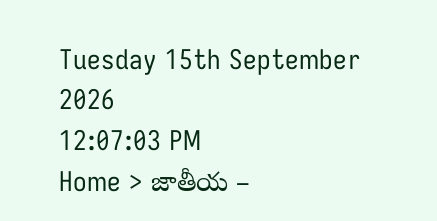Tuesday 15th September 2026
12:07:03 PM
Home > జాతీయ –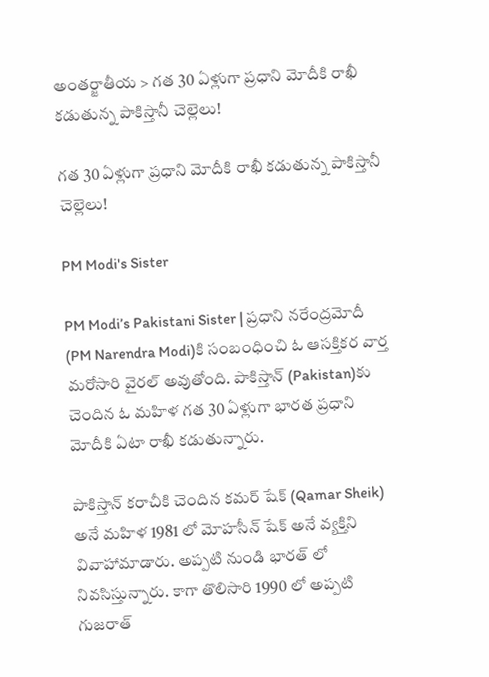అంతర్జాతీయ > గత 30 ఏళ్లుగా ప్రధాని మోదీకి రాఖీ కడుతున్న పాకిస్తానీ చెల్లెలు!

గత 30 ఏళ్లుగా ప్రధాని మోదీకి రాఖీ కడుతున్న పాకిస్తానీ చెల్లెలు!

PM Modi's Sister

PM Modi’s Pakistani Sister | ప్రధాని నరేంద్రమోదీ (PM Narendra Modi)కి సంబంధించి ఓ ఆసక్తికర వార్త మరోసారి వైరల్ అవుతోంది. పాకిస్తాన్ (Pakistan)కు చెందిన ఓ మహిళ గత 30 ఏళ్లుగా భారత ప్రధాని మోదీకి ఏటా రాఖీ కడుతున్నారు.

పాకిస్తాన్ కరాచీకి చెందిన కమర్ షేక్ (Qamar Sheik) అనే మహిళ 1981 లో మోహసీన్ షేక్ అనే వ్యక్తిని వివాహామాడారు. అప్పటి నుండి భారత్ లో నివసిస్తున్నారు. కాగా తొలిసారి 1990 లో అప్పటి గుజరాత్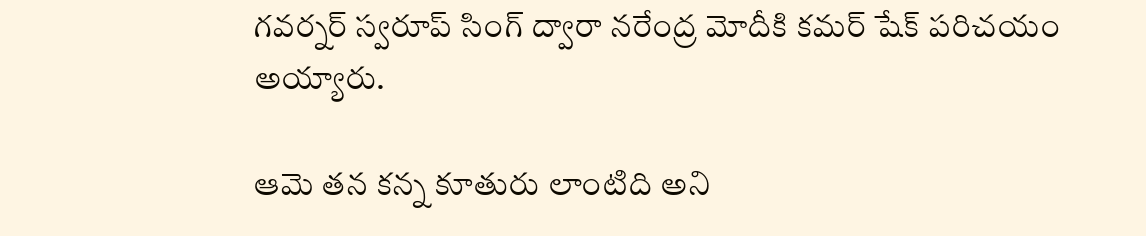గవర్నర్ స్వరూప్ సింగ్ ద్వారా నరేంద్ర మోదీకి కమర్ షేక్ పరిచయం అయ్యారు.

ఆమె తన కన్న కూతురు లాంటిది అని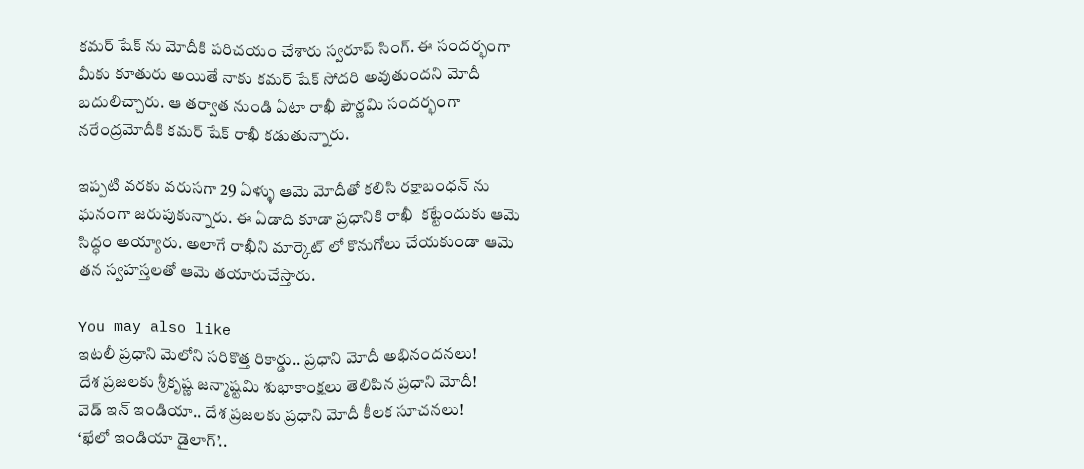కమర్ షేక్ ను మోదీకి పరిచయం చేశారు స్వరూప్ సింగ్. ఈ సందర్భంగా మీకు కూతురు అయితే నాకు కమర్ షేక్ సోదరి అవుతుందని మోదీ బదులిచ్చారు. ఆ తర్వాత నుండి ఏటా రాఖీ పౌర్ణమి సందర్భంగా నరేంద్రమోదీకి కమర్ షేక్ రాఖీ కడుతున్నారు.

ఇప్పటి వరకు వరుసగా 29 ఏళ్ళు ఆమె మోదీతో కలిసి రక్షాబంధన్ ను ఘనంగా జరుపుకున్నారు. ఈ ఏడాది కూడా ప్రధానికి రాఖీ  కట్టేందుకు ఆమె సిద్ధం అయ్యారు. అలాగే రాఖీని మార్కెట్ లో కొనుగోలు చేయకుండా ఆమె తన స్వహస్తలతో ఆమె తయారుచేస్తారు.

You may also like
ఇటలీ ప్రధాని మెలోని సరికొత్త రికార్డు.. ప్రధాని మోదీ అభినందనలు!
దేశ ప్రజలకు శ్రీకృష్ణ జన్మాష్టమి శుభాకాంక్షలు తెలిపిన ప్రధాని మోదీ!
వెడ్ ఇన్ ఇండియా.. దేశ ప్రజలకు ప్రధాని మోదీ కీలక సూచనలు!
‘ఖేలో ఇండియా డైలాగ్’..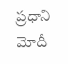ప్రధాని మోదీ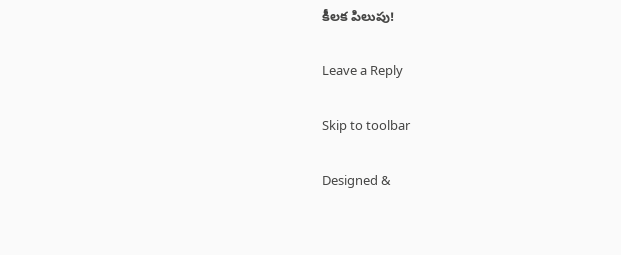కీలక పిలుపు!

Leave a Reply

Skip to toolbar

Designed &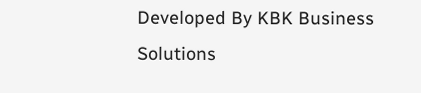Developed By KBK Business Solutions